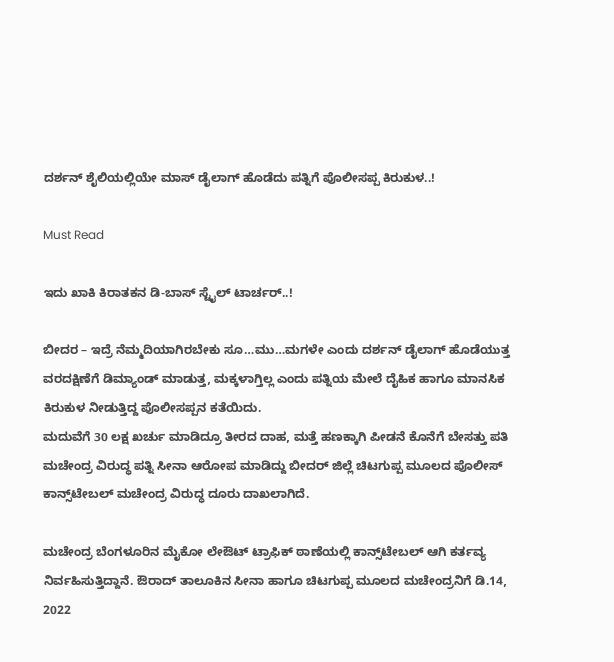ದರ್ಶನ್ ಶೈಲಿಯಲ್ಲಿಯೇ ಮಾಸ್ ಡೈಲಾಗ್ ಹೊಡೆದು ಪತ್ನಿಗೆ ಪೊಲೀಸಪ್ಪ ಕಿರುಕುಳ..!

Must Read

ಇದು ಖಾಕಿ ಕಿರಾತಕನ ಡಿ-ಬಾಸ್ ಸ್ಟೈಲ್ ಟಾರ್ಚರ್..!

ಬೀದರ – ಇದ್ರೆ ನೆಮ್ಮದಿಯಾಗಿರಬೇಕು ಸೂ…ಮು…ಮಗಳೇ ಎಂದು ದರ್ಶನ್ ಡೈಲಾಗ್ ಹೊಡೆಯುತ್ತ ವರದಕ್ಷಿಣೆಗೆ ಡಿಮ್ಯಾಂಡ್ ಮಾಡುತ್ತ, ಮಕ್ಕಳಾಗ್ತಿಲ್ಲ ಎಂದು ಪತ್ನಿಯ ಮೇಲೆ ದೈಹಿಕ ಹಾಗೂ ಮಾನಸಿಕ ಕಿರುಕುಳ ನೀಡುತ್ತಿದ್ದ ಪೊಲೀಸಪ್ಪನ ಕತೆಯಿದು.
ಮದುವೆಗೆ 30 ಲಕ್ಷ ಖರ್ಚು ಮಾಡಿದ್ರೂ ತೀರದ ದಾಹ, ಮತ್ತೆ ಹಣಕ್ಕಾಗಿ ಪೀಡನೆ ಕೊನೆಗೆ ಬೇಸತ್ತು ಪತಿ ಮಚೇಂದ್ರ ವಿರುದ್ಧ ಪತ್ನಿ ಸೀನಾ ಆರೋಪ ಮಾಡಿದ್ದು ಬೀದರ್ ಜಿಲ್ಲೆ ಚಿಟಗುಪ್ಪ ಮೂಲದ ಪೊಲೀಸ್ ಕಾನ್ಸ್‌ಟೇಬಲ್ ಮಚೇಂದ್ರ ವಿರುದ್ಧ ದೂರು ದಾಖಲಾಗಿದೆ.

ಮಚೇಂದ್ರ ಬೆಂಗಳೂರಿನ ಮೈಕೋ ಲೇಔಟ್ ಟ್ರಾಫಿಕ್ ಠಾಣೆಯಲ್ಲಿ ಕಾನ್ಸ್‌ಟೇಬಲ್ ಆಗಿ ಕರ್ತವ್ಯ ನಿರ್ವಹಿಸುತ್ತಿದ್ದಾನೆ. ಔರಾದ್ ತಾಲೂಕಿನ ಸೀನಾ ಹಾಗೂ ಚಿಟಗುಪ್ಪ ಮೂಲದ ಮಚೇಂದ್ರನಿಗೆ ಡಿ.14, 2022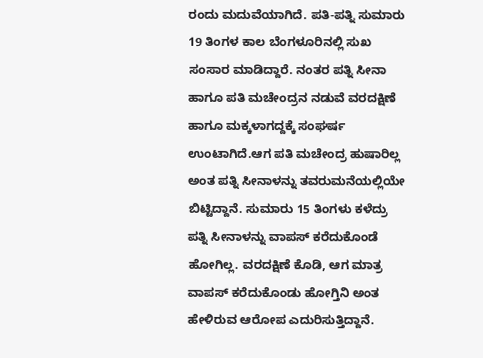ರಂದು ಮದುವೆಯಾಗಿದೆ. ಪತಿ-ಪತ್ನಿ ಸುಮಾರು 19 ತಿಂಗಳ ಕಾಲ ಬೆಂಗಳೂರಿನಲ್ಲಿ ಸುಖ ಸಂಸಾರ ಮಾಡಿದ್ದಾರೆ. ನಂತರ ಪತ್ನಿ ಸೀನಾ ಹಾಗೂ ಪತಿ ಮಚೇಂದ್ರನ ನಡುವೆ ವರದಕ್ಷಿಣೆ ಹಾಗೂ ಮಕ್ಕಳಾಗದ್ದಕ್ಕೆ ಸಂಘರ್ಷ ಉಂಟಾಗಿದೆ.ಆಗ ಪತಿ ಮಚೇಂದ್ರ ಹುಷಾರಿಲ್ಲ ಅಂತ ಪತ್ನಿ ಸೀನಾಳನ್ನು ತವರುಮನೆಯಲ್ಲಿಯೇ ಬಿಟ್ಟಿದ್ದಾನೆ. ಸುಮಾರು 15 ತಿಂಗಳು ಕಳೆದ್ರು ಪತ್ನಿ ಸೀನಾಳನ್ನು ವಾಪಸ್ ಕರೆದುಕೊಂಡೆ ಹೋಗಿಲ್ಲ. ವರದಕ್ಷಿಣೆ ಕೊಡಿ, ಆಗ ಮಾತ್ರ ವಾಪಸ್ ಕರೆದುಕೊಂಡು ಹೋಗ್ತಿನಿ ಅಂತ ಹೇಳಿರುವ ಆರೋಪ ಎದುರಿಸುತ್ತಿದ್ದಾನೆ.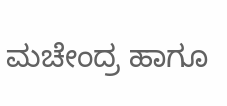ಮಚೇಂದ್ರ ಹಾಗೂ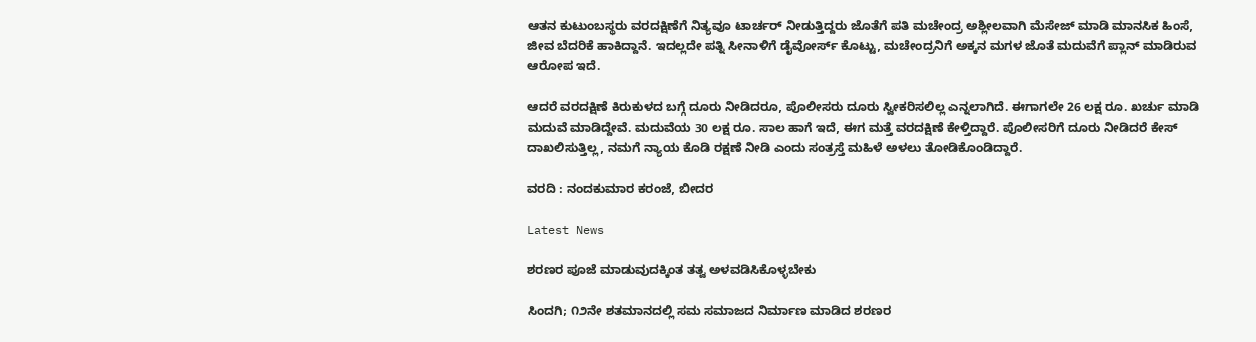ಆತನ ಕುಟುಂಬಸ್ಥರು ವರದಕ್ಷಿಣೆಗೆ ನಿತ್ಯವೂ ಟಾರ್ಚರ್ ನೀಡುತ್ತಿದ್ದರು ಜೊತೆಗೆ ಪತಿ ಮಚೇಂದ್ರ ಅಶ್ಲೀಲವಾಗಿ ಮೆಸೇಜ್ ಮಾಡಿ ಮಾನಸಿಕ ಹಿಂಸೆ, ಜೀವ ಬೆದರಿಕೆ ಹಾಕಿದ್ದಾನೆ. ಇದಲ್ಲದೇ ಪತ್ನಿ ಸೀನಾಳಿಗೆ ಡೈವೋರ್ಸ್ ಕೊಟ್ಟು, ಮಚೇಂದ್ರನಿಗೆ ಅಕ್ಕನ ಮಗಳ ಜೊತೆ ಮದುವೆಗೆ ಪ್ಲಾನ್ ಮಾಡಿರುವ ಆರೋಪ ಇದೆ.

ಆದರೆ ವರದಕ್ಷಿಣೆ ಕಿರುಕುಳದ ಬಗ್ಗೆ ದೂರು ನೀಡಿದರೂ, ಪೊಲೀಸರು ದೂರು ಸ್ವೀಕರಿಸಲಿಲ್ಲ ಎನ್ನಲಾಗಿದೆ. ಈಗಾಗಲೇ 26 ಲಕ್ಷ ರೂ. ಖರ್ಚು ಮಾಡಿ ಮದುವೆ ಮಾಡಿದ್ದೇವೆ. ಮದುವೆಯ 30 ಲಕ್ಷ ರೂ. ಸಾಲ ಹಾಗೆ ಇದೆ, ಈಗ ಮತ್ತೆ ವರದಕ್ಷಿಣೆ ಕೇಳ್ತಿದ್ದಾರೆ. ಪೊಲೀಸರಿಗೆ ದೂರು ನೀಡಿದರೆ ಕೇಸ್ ದಾಖಲಿಸುತ್ತಿಲ್ಲ, ನಮಗೆ ನ್ಯಾಯ ಕೊಡಿ ರಕ್ಷಣೆ ನೀಡಿ ಎಂದು ಸಂತ್ರಸ್ತೆ ಮಹಿಳೆ ಅಳಲು ತೋಡಿಕೊಂಡಿದ್ದಾರೆ.

ವರದಿ : ನಂದಕುಮಾರ ಕರಂಜೆ, ಬೀದರ

Latest News

ಶರಣರ ಪೂಜೆ ಮಾಡುವುದಕ್ಕಿಂತ ತತ್ವ ಅಳವಡಿಸಿಕೊಳ್ಳಬೇಕು

ಸಿಂದಗಿ; ೧೨ನೇ ಶತಮಾನದಲ್ಲಿ ಸಮ ಸಮಾಜದ ನಿರ್ಮಾಣ ಮಾಡಿದ ಶರಣರ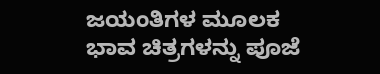ಜಯಂತಿಗಳ ಮೂಲಕ ಭಾವ ಚಿತ್ರಗಳನ್ನು ಪೂಜೆ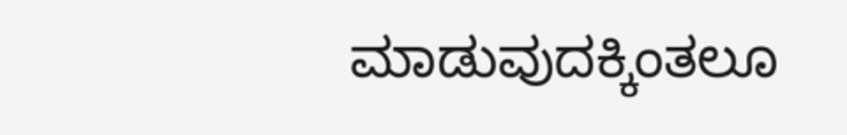ಮಾಡುವುದಕ್ಕಿಂತಲೂ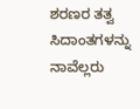ಶರಣರ ತತ್ವ ಸಿದಾಂತಗಳನ್ನು ನಾವೆಲ್ಲರು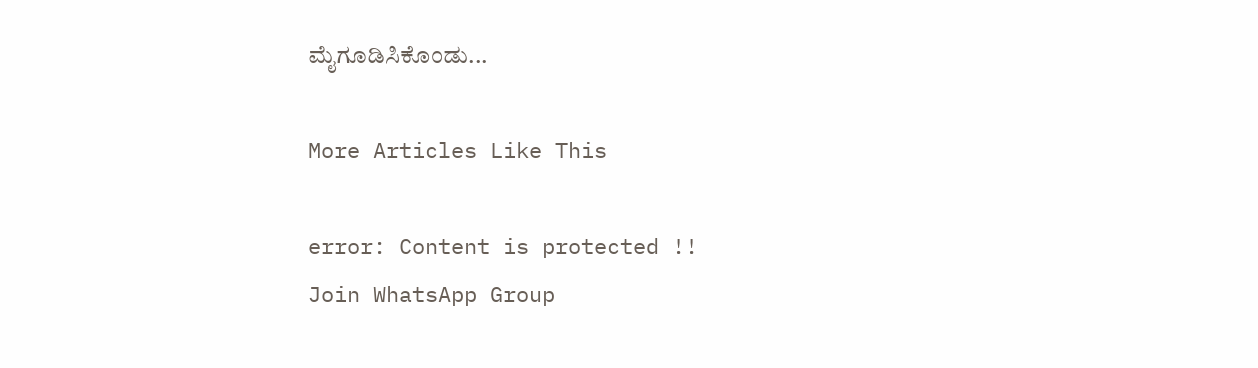ಮೈಗೂಡಿಸಿಕೊಂಡು...

More Articles Like This

error: Content is protected !!
Join WhatsApp Group